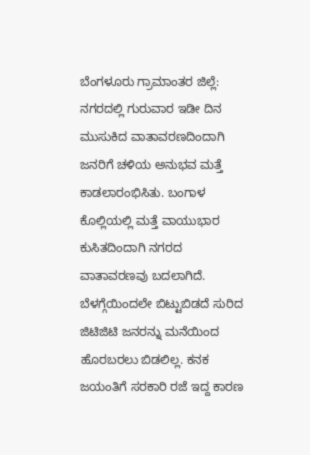ಬೆಂಗಳೂರು ಗ್ರಾಮಾಂತರ ಜಿಲ್ಲೆ: ನಗರದಲ್ಲಿ ಗುರುವಾರ ಇಡೀ ದಿನ ಮುಸುಕಿದ ವಾತಾವರಣದಿಂದಾಗಿ ಜನರಿಗೆ ಚಳಿಯ ಅನುಭವ ಮತ್ತೆ ಕಾಡಲಾರಂಭಿಸಿತು. ಬಂಗಾಳ ಕೊಲ್ಲಿಯಲ್ಲಿ ಮತ್ತೆ ವಾಯುಭಾರ ಕುಸಿತದಿಂದಾಗಿ ನಗರದ ವಾತಾವರಣವು ಬದಲಾಗಿದೆ. ಬೆಳಗ್ಗೆಯಿಂದಲೇ ಬಿಟ್ಟುಬಿಡದೆ ಸುರಿದ ಜಿಟಿಜಿಟಿ ಜನರನ್ನು ಮನೆಯಿಂದ ಹೊರಬರಲು ಬಿಡಲಿಲ್ಲ. ಕನಕ ಜಯಂತಿಗೆ ಸರಕಾರಿ ರಜೆ ಇದ್ದ ಕಾರಣ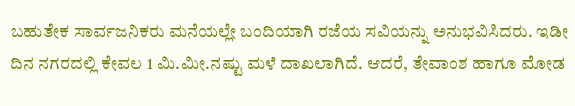ಬಹುತೇಕ ಸಾರ್ವಜನಿಕರು ಮನೆಯಲ್ಲೇ ಬಂದಿಯಾಗಿ ರಜೆಯ ಸವಿಯನ್ನು ಅನುಭವಿಸಿದರು. ಇಡೀ ದಿನ ನಗರದಲ್ಲಿ ಕೇವಲ 1 ಮಿ.ಮೀ.ನಷ್ಟು ಮಳೆ ದಾಖಲಾಗಿದೆ. ಆದರೆ, ತೇವಾಂಶ ಹಾಗೂ ಮೋಡ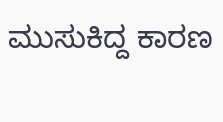ಮುಸುಕಿದ್ದ ಕಾರಣ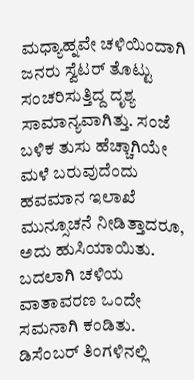ಮಧ್ಯಾಹ್ನವೇ ಚಳಿಯಿಂದಾಗಿ ಜನರು ಸ್ವೆಟರ್ ತೊಟ್ಟು ಸಂಚರಿಸುತ್ತಿದ್ದ ದೃಶ್ಯ ಸಾಮಾನ್ಯವಾಗಿತ್ತು. ಸಂಜೆ ಬಳಿಕ ತುಸು ಹೆಚ್ಚಾಗಿಯೇ ಮಳೆ ಬರುವುದೆಂದು ಹವಮಾನ ಇಲಾಖೆ ಮುನ್ಸೂಚನೆ ನೀಡಿತ್ತಾದರೂ, ಅದು ಹುಸಿಯಾಯಿತು. ಬದಲಾಗಿ ಚಳಿಯ ವಾತಾವರಣ ಒಂದೇ ಸಮನಾಗಿ ಕಂಡಿತು. ಡಿಸೆಂಬರ್ ತಿಂಗಳಿನಲ್ಲಿ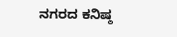ನಗರದ ಕನಿಷ್ಠ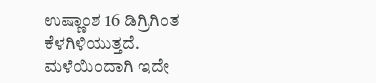ಉಷ್ಣಾಂಶ 16 ಡಿಗ್ರಿಗಿಂತ ಕೆಳಗಿಳಿಯುತ್ತದೆ. ಮಳೆಯಿಂದಾಗಿ ಇದೇ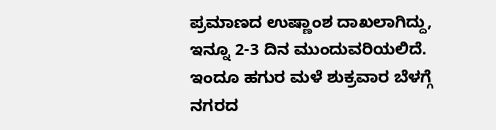ಪ್ರಮಾಣದ ಉಷ್ಣಾಂಶ ದಾಖಲಾಗಿದ್ದು, ಇನ್ನೂ 2-3 ದಿನ ಮುಂದುವರಿಯಲಿದೆ. ಇಂದೂ ಹಗುರ ಮಳೆ ಶುಕ್ರವಾರ ಬೆಳಗ್ಗೆ ನಗರದ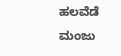ಹಲವೆಡೆ ಮಂಜು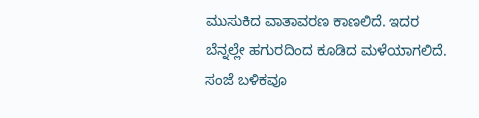ಮುಸುಕಿದ ವಾತಾವರಣ ಕಾಣಲಿದೆ. ಇದರ ಬೆನ್ನಲ್ಲೇ ಹಗುರದಿಂದ ಕೂಡಿದ ಮಳೆಯಾಗಲಿದೆ. ಸಂಜೆ ಬಳಿಕವೂ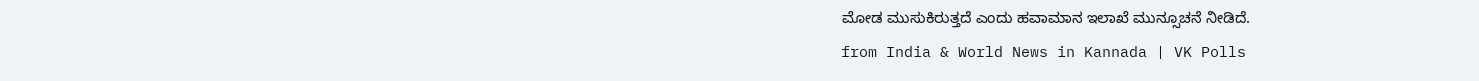ಮೋಡ ಮುಸುಕಿರುತ್ತದೆ ಎಂದು ಹವಾಮಾನ ಇಲಾಖೆ ಮುನ್ಸೂಚನೆ ನೀಡಿದೆ.
from India & World News in Kannada | VK Polls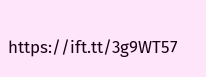https://ift.tt/3g9WT57